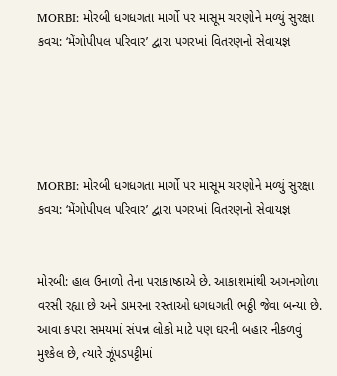MORBI: મોરબી ધગધગતા માર્ગો પર માસૂમ ચરણોને મળ્યું સુરક્ષા કવચ: ‘મેંગોપીપલ પરિવાર’ દ્વારા પગરખાં વિતરણનો સેવાયજ્ઞ





MORBI: મોરબી ધગધગતા માર્ગો પર માસૂમ ચરણોને મળ્યું સુરક્ષા કવચ: ‘મેંગોપીપલ પરિવાર’ દ્વારા પગરખાં વિતરણનો સેવાયજ્ઞ


મોરબી: હાલ ઉનાળો તેના પરાકાષ્ઠાએ છે. આકાશમાંથી અગનગોળા વરસી રહ્યા છે અને ડામરના રસ્તાઓ ધગધગતી ભઠ્ઠી જેવા બન્યા છે. આવા કપરા સમયમાં સંપન્ન લોકો માટે પણ ઘરની બહાર નીકળવું મુશ્કેલ છે, ત્યારે ઝૂંપડપટ્ટીમાં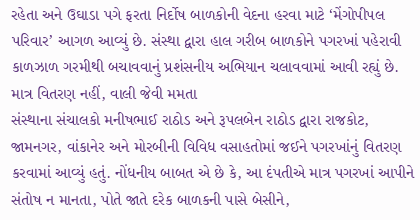રહેતા અને ઉઘાડા પગે ફરતા નિર્દોષ બાળકોની વેદના હરવા માટે ‘મેંગોપીપલ પરિવાર’ આગળ આવ્યું છે. સંસ્થા દ્વારા હાલ ગરીબ બાળકોને પગરખાં પહેરાવી કાળઝાળ ગરમીથી બચાવવાનું પ્રશંસનીય અભિયાન ચલાવવામાં આવી રહ્યું છે.
માત્ર વિતરણ નહીં, વાલી જેવી મમતા
સંસ્થાના સંચાલકો મનીષભાઈ રાઠોડ અને રૂપલબેન રાઠોડ દ્વારા રાજકોટ, જામનગર, વાંકાનેર અને મોરબીની વિવિધ વસાહતોમાં જઈને પગરખાંનું વિતરણ કરવામાં આવ્યું હતું. નોંધનીય બાબત એ છે કે, આ દંપતીએ માત્ર પગરખાં આપીને સંતોષ ન માનતા, પોતે જાતે દરેક બાળકની પાસે બેસીને,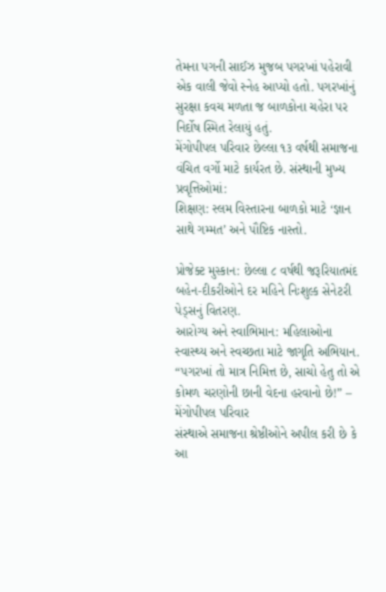તેમના પગની સાઈઝ મુજબ પગરખાં પહેરાવી એક વાલી જેવો સ્નેહ આપ્યો હતો. પગરખાંનું સુરક્ષા કવચ મળતા જ બાળકોના ચહેરા પર નિર્દોષ સ્મિત રેલાયું હતું.
મેંગોપીપલ પરિવાર છેલ્લા ૧૩ વર્ષથી સમાજના વંચિત વર્ગો માટે કાર્યરત છે. સંસ્થાની મુખ્ય પ્રવૃત્તિઓમાં:
શિક્ષણ: સ્લમ વિસ્તારના બાળકો માટે ‘જ્ઞાન સાથે ગમ્મત’ અને પૌષ્ટિક નાસ્તો.

પ્રોજેક્ટ મુસ્કાન: છેલ્લા ૮ વર્ષથી જરૂરિયાતમંદ બહેન-દીકરીઓને દર મહિને નિઃશુલ્ક સેનેટરી પેડ્સનું વિતરણ.
આરોગ્ય અને સ્વાભિમાન: મહિલાઓના સ્વાસ્થ્ય અને સ્વચ્છતા માટે જાગૃતિ અભિયાન.
“પગરખાં તો માત્ર નિમિત્ત છે, સાચો હેતુ તો એ કોમળ ચરણોની છાની વેદના હરવાનો છે!” – મેંગોપીપલ પરિવાર
સંસ્થાએ સમાજના શ્રેષ્ઠીઓને અપીલ કરી છે કે આ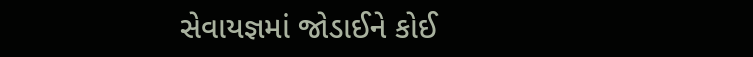સેવાયજ્ઞમાં જોડાઈને કોઈ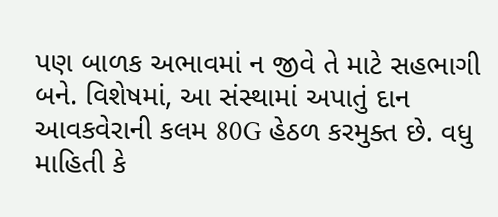પણ બાળક અભાવમાં ન જીવે તે માટે સહભાગી બને. વિશેષમાં, આ સંસ્થામાં અપાતું દાન આવકવેરાની કલમ 80G હેઠળ કરમુક્ત છે. વધુ માહિતી કે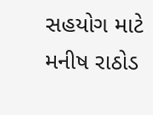સહયોગ માટે મનીષ રાઠોડ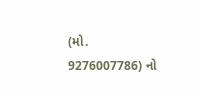(મો. 9276007786) નો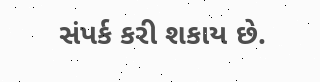સંપર્ક કરી શકાય છે.